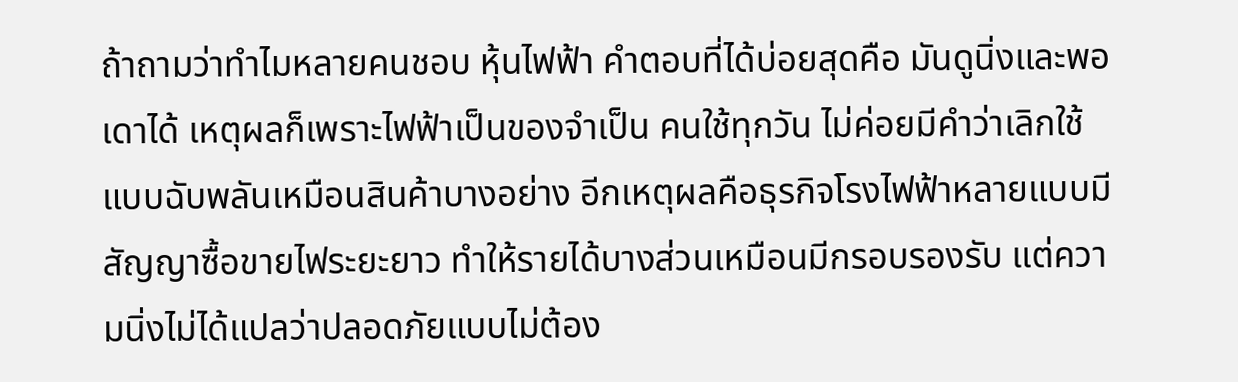ถ้าถามว่าทำไมหลายคนชอบ หุ้นไฟฟ้า คำตอบที่ได้บ่อยสุดคือ มันดูนิ่งและพอเดาได้ เหตุผลก็เพราะไฟฟ้าเป็นของจำเป็น คนใช้ทุกวัน ไม่ค่อยมีคำว่าเลิกใช้แบบฉับพลันเหมือนสินค้าบางอย่าง อีกเหตุผลคือธุรกิจโรงไฟฟ้าหลายแบบมีสัญญาซื้อขายไฟระยะยาว ทำให้รายได้บางส่วนเหมือนมีกรอบรองรับ แต่ความนิ่งไม่ได้แปลว่าปลอดภัยแบบไม่ต้อง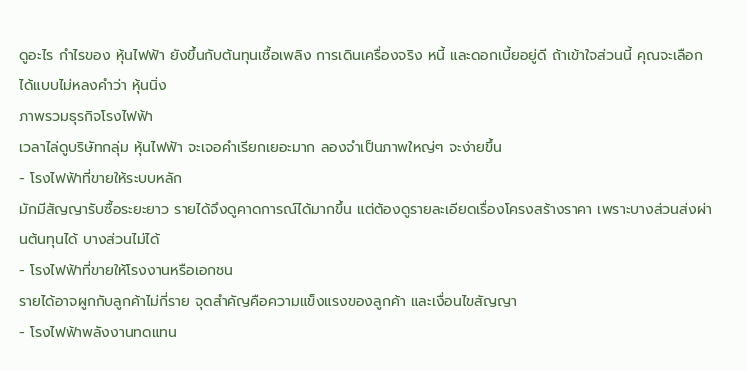ดูอะไร กำไรของ หุ้นไฟฟ้า ยังขึ้นกับต้นทุนเชื้อเพลิง การเดินเครื่องจริง หนี้ และดอกเบี้ยอยู่ดี ถ้าเข้าใจส่วนนี้ คุณจะเลือกได้แบบไม่หลงคำว่า หุ้นนิ่ง
ภาพรวมธุรกิจโรงไฟฟ้า
เวลาไล่ดูบริษัทกลุ่ม หุ้นไฟฟ้า จะเจอคำเรียกเยอะมาก ลองจำเป็นภาพใหญ่ๆ จะง่ายขึ้น
- โรงไฟฟ้าที่ขายให้ระบบหลัก
มักมีสัญญารับซื้อระยะยาว รายได้จึงดูคาดการณ์ได้มากขึ้น แต่ต้องดูรายละเอียดเรื่องโครงสร้างราคา เพราะบางส่วนส่งผ่านต้นทุนได้ บางส่วนไม่ได้
- โรงไฟฟ้าที่ขายให้โรงงานหรือเอกชน
รายได้อาจผูกกับลูกค้าไม่กี่ราย จุดสำคัญคือความแข็งแรงของลูกค้า และเงื่อนไขสัญญา
- โรงไฟฟ้าพลังงานทดแทน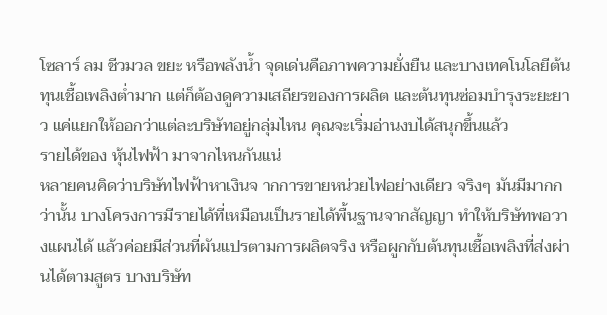โซลาร์ ลม ชีวมวล ขยะ หรือพลังน้ำ จุดเด่นคือภาพความยั่งยืน และบางเทคโนโลยีต้นทุนเชื้อเพลิงต่ำมาก แต่ก็ต้องดูความเสถียรของการผลิต และต้นทุนซ่อมบำรุงระยะยาว แค่แยกให้ออกว่าแต่ละบริษัทอยู่กลุ่มไหน คุณจะเริ่มอ่านงบได้สนุกขึ้นแล้ว
รายได้ของ หุ้นไฟฟ้า มาจากไหนกันแน่
หลายคนคิดว่าบริษัทไฟฟ้าหาเงินจ ากการขายหน่วยไฟอย่างเดียว จริงๆ มันมีมากกว่านั้น บางโครงการมีรายได้ที่เหมือนเป็นรายได้พื้นฐานจากสัญญา ทำให้บริษัทพอวางแผนได้ แล้วค่อยมีส่วนที่ผันแปรตามการผลิตจริง หรือผูกกับต้นทุนเชื้อเพลิงที่ส่งผ่านได้ตามสูตร บางบริษัท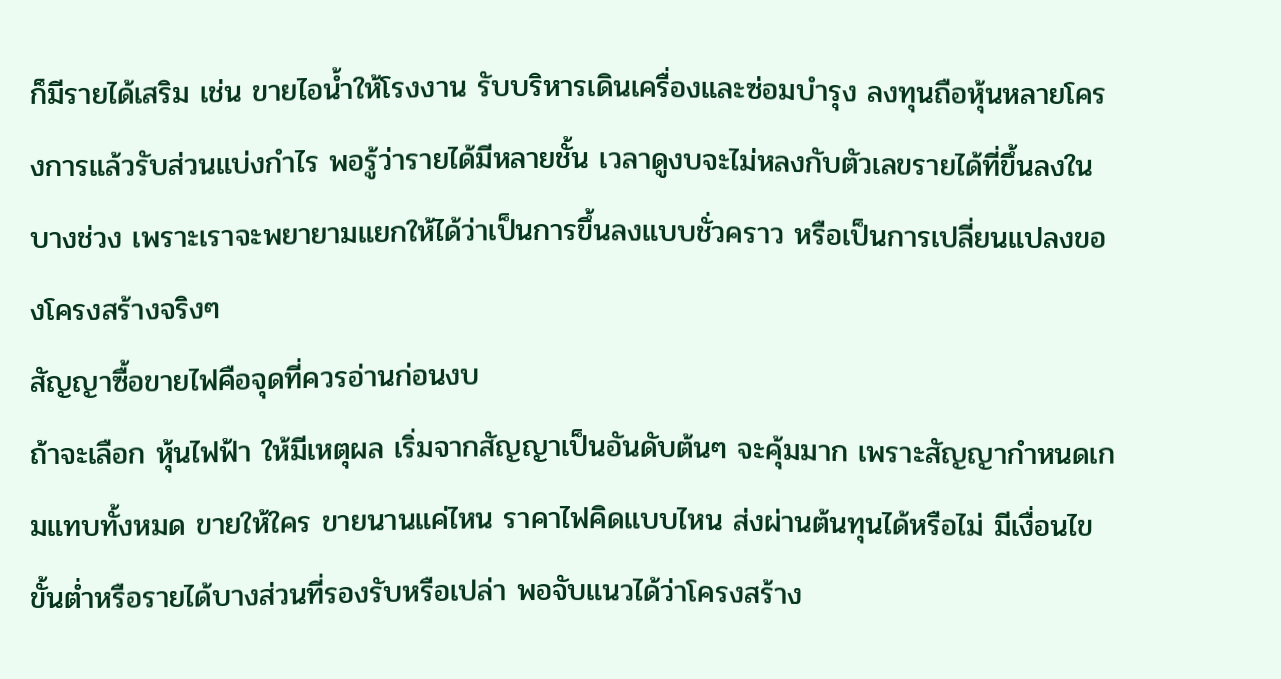ก็มีรายได้เสริม เช่น ขายไอน้ำให้โรงงาน รับบริหารเดินเครื่องและซ่อมบำรุง ลงทุนถือหุ้นหลายโครงการแล้วรับส่วนแบ่งกำไร พอรู้ว่ารายได้มีหลายชั้น เวลาดูงบจะไม่หลงกับตัวเลขรายได้ที่ขึ้นลงในบางช่วง เพราะเราจะพยายามแยกให้ได้ว่าเป็นการขึ้นลงแบบชั่วคราว หรือเป็นการเปลี่ยนแปลงของโครงสร้างจริงๆ
สัญญาซื้อขายไฟคือจุดที่ควรอ่านก่อนงบ
ถ้าจะเลือก หุ้นไฟฟ้า ให้มีเหตุผล เริ่มจากสัญญาเป็นอันดับต้นๆ จะคุ้มมาก เพราะสัญญากำหนดเกมแทบทั้งหมด ขายให้ใคร ขายนานแค่ไหน ราคาไฟคิดแบบไหน ส่งผ่านต้นทุนได้หรือไม่ มีเงื่อนไขขั้นต่ำหรือรายได้บางส่วนที่รองรับหรือเปล่า พอจับแนวได้ว่าโครงสร้าง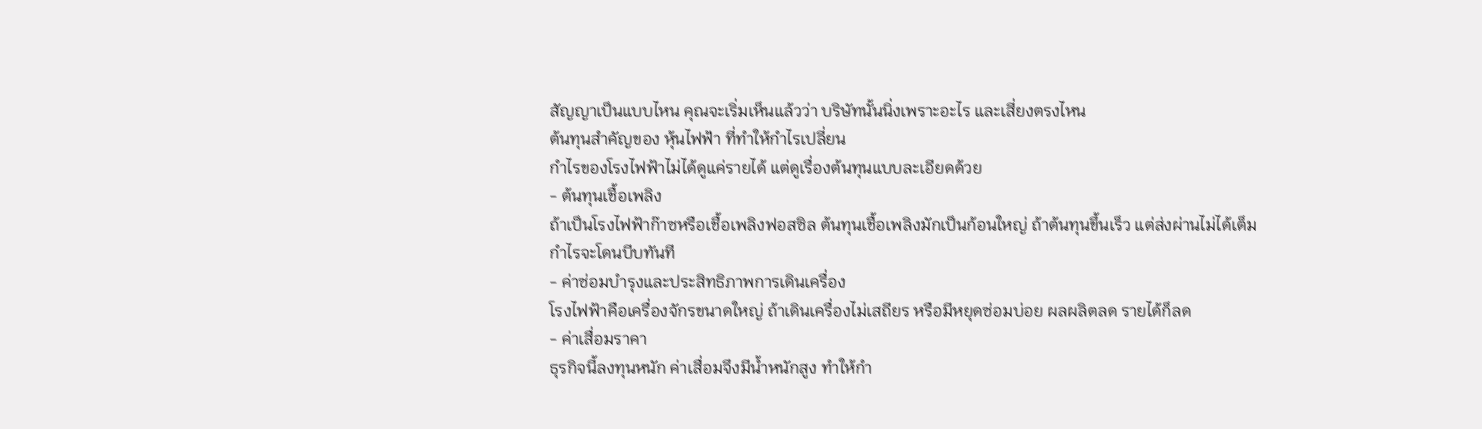สัญญาเป็นแบบไหน คุณจะเริ่มเห็นแล้วว่า บริษัทนั้นนิ่งเพราะอะไร และเสี่ยงตรงไหน
ต้นทุนสำคัญของ หุ้นไฟฟ้า ที่ทำให้กำไรเปลี่ยน
กำไรของโรงไฟฟ้าไม่ได้ดูแค่รายได้ แต่ดูเรื่องต้นทุนแบบละเอียดด้วย
- ต้นทุนเชื้อเพลิง
ถ้าเป็นโรงไฟฟ้าก๊าซหรือเชื้อเพลิงฟอสซิล ต้นทุนเชื้อเพลิงมักเป็นก้อนใหญ่ ถ้าต้นทุนขึ้นเร็ว แต่ส่งผ่านไม่ได้เต็ม กำไรจะโดนบีบทันที
- ค่าซ่อมบำรุงและประสิทธิภาพการเดินเครื่อง
โรงไฟฟ้าคือเครื่องจักรขนาดใหญ่ ถ้าเดินเครื่องไม่เสถียร หรือมีหยุดซ่อมบ่อย ผลผลิตลด รายได้ก็ลด
- ค่าเสื่อมราคา
ธุรกิจนี้ลงทุนหนัก ค่าเสื่อมจึงมีน้ำหนักสูง ทำให้กำ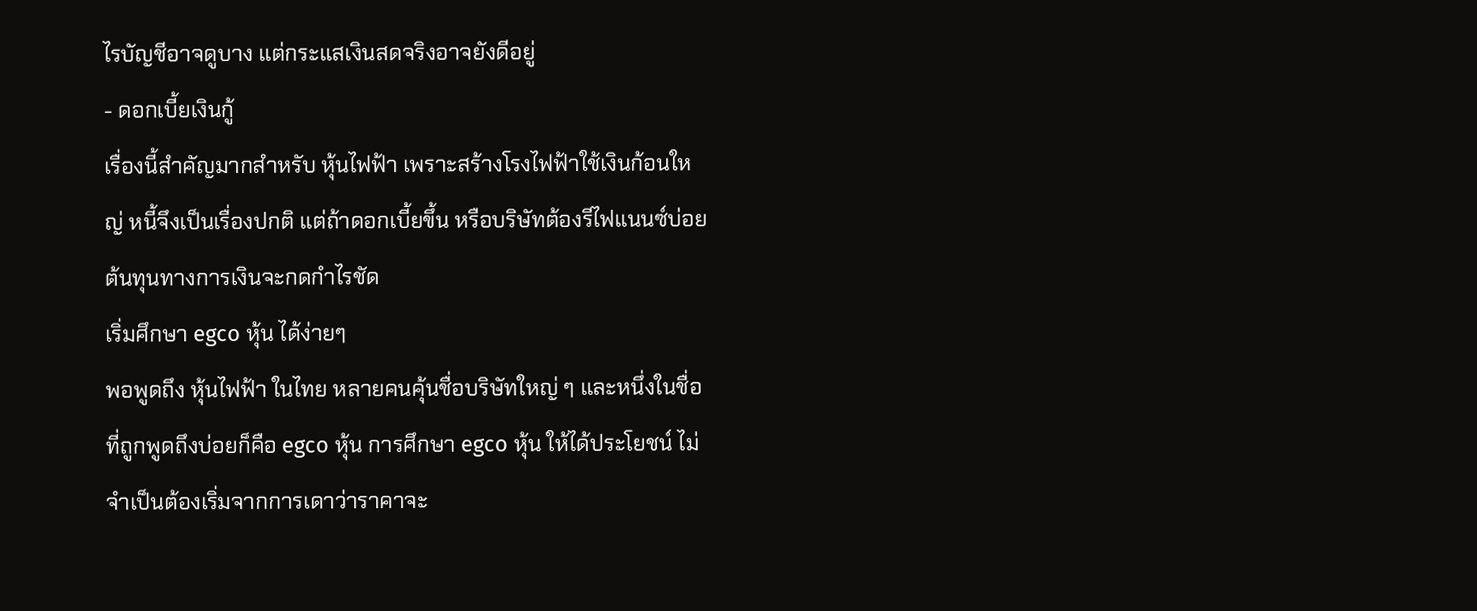ไรบัญชีอาจดูบาง แต่กระแสเงินสดจริงอาจยังดีอยู่
- ดอกเบี้ยเงินกู้
เรื่องนี้สำคัญมากสำหรับ หุ้นไฟฟ้า เพราะสร้างโรงไฟฟ้าใช้เงินก้อนใหญ่ หนี้จึงเป็นเรื่องปกติ แต่ถ้าดอกเบี้ยขึ้น หรือบริษัทต้องรีไฟแนนซ์บ่อย ต้นทุนทางการเงินจะกดกำไรชัด
เริ่มศึกษา egco หุ้น ได้ง่ายๆ
พอพูดถึง หุ้นไฟฟ้า ในไทย หลายคนคุ้นชื่อบริษัทใหญ่ ๆ และหนึ่งในชื่อที่ถูกพูดถึงบ่อยก็คือ egco หุ้น การศึกษา egco หุ้น ให้ได้ประโยชน์ ไม่จำเป็นต้องเริ่มจากการเดาว่าราคาจะ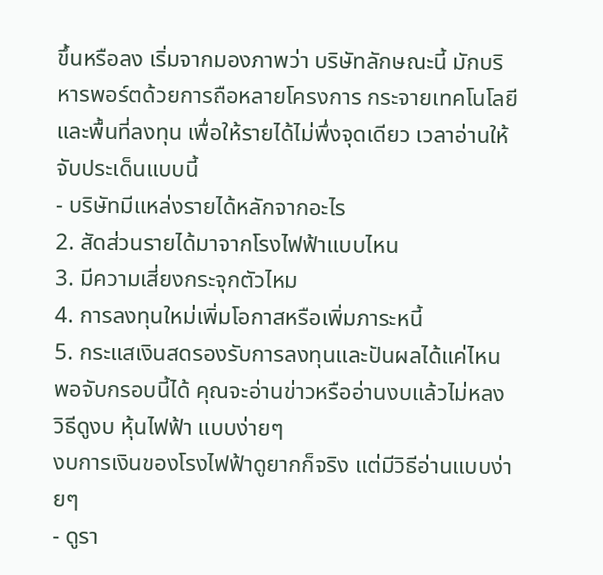ขึ้นหรือลง เริ่มจากมองภาพว่า บริษัทลักษณะนี้ มักบริหารพอร์ตด้วยการถือหลายโครงการ กระจายเทคโนโลยีและพื้นที่ลงทุน เพื่อให้รายได้ไม่พึ่งจุดเดียว เวลาอ่านให้จับประเด็นแบบนี้
- บริษัทมีแหล่งรายได้หลักจากอะไร
2. สัดส่วนรายได้มาจากโรงไฟฟ้าแบบไหน
3. มีความเสี่ยงกระจุกตัวไหม
4. การลงทุนใหม่เพิ่มโอกาสหรือเพิ่มภาระหนี้
5. กระแสเงินสดรองรับการลงทุนและปันผลได้แค่ไหน
พอจับกรอบนี้ได้ คุณจะอ่านข่าวหรืออ่านงบแล้วไม่หลง
วิธีดูงบ หุ้นไฟฟ้า แบบง่ายๆ
งบการเงินของโรงไฟฟ้าดูยากก็จริง แต่มีวิธีอ่านแบบง่ายๆ
- ดูรา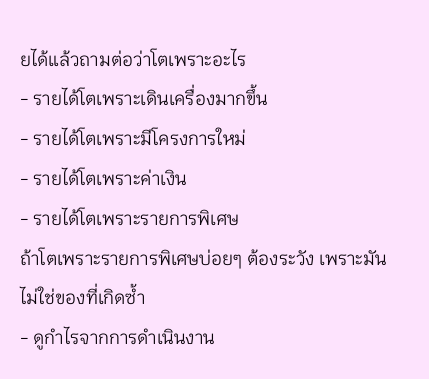ยได้แล้วถามต่อว่าโตเพราะอะไร
- รายได้โตเพราะเดินเครื่องมากขึ้น
- รายได้โตเพราะมีโครงการใหม่
- รายได้โตเพราะค่าเงิน
- รายได้โตเพราะรายการพิเศษ
ถ้าโตเพราะรายการพิเศษบ่อยๆ ต้องระวัง เพราะมันไม่ใช่ของที่เกิดซ้ำ
- ดูกำไรจากการดำเนินงาน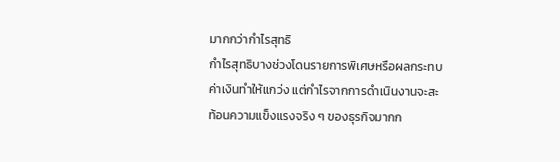มากกว่ากำไรสุทธิ
กำไรสุทธิบางช่วงโดนรายการพิเศษหรือผลกระทบค่าเงินทำให้แกว่ง แต่กำไรจากการดำเนินงานจะสะท้อนความแข็งแรงจริง ๆ ของธุรกิจมากก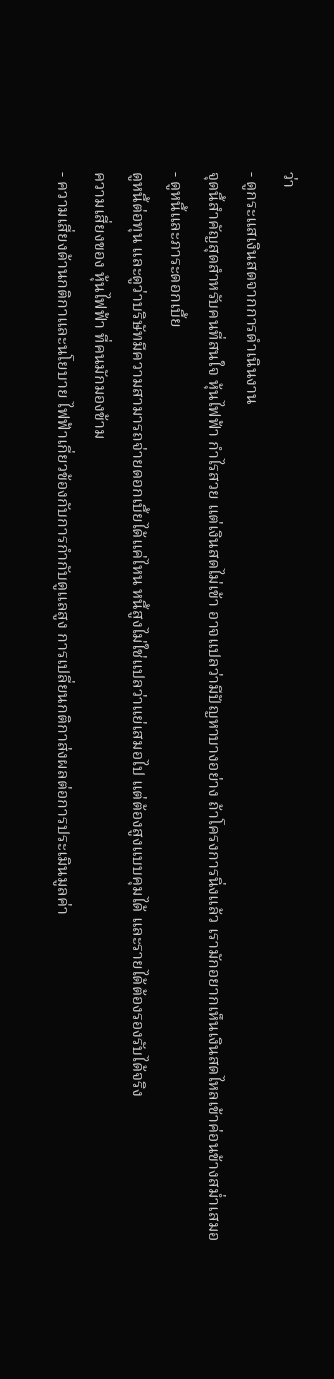ว่า
- ดูกระแสเงินสดจากการดำเนินงาน
จุดนี้สำคัญสุดสำหรับคนที่สนใจ หุ้นไฟฟ้า กำไรสวย แต่เงินสดไม่เข้า อาจแปลว่ามีปัญหาบางอย่าง ถ้าโครงการนิ่งแล้ว เรามักอยากเห็นเงินสดไหลเข้าค่อนข้างสม่ำเสมอ
- ดูหนี้และภาระดอกเบี้ย
ดูหนี้ต่อทุน และดูว่าบริษัทมีความสามารถจ่ายดอกเบี้ยได้แค่ไหน หนี้สูงไม่ใช่แปลว่าแย่เสมอไป แต่ต้องสูงแบบคุมได้ และรายได้ต้องรองรับได้จริง
ความเสี่ยงของ หุ้นไฟฟ้า ที่คนมักมองข้าม
- ความเสี่ยงด้านกติกาและนโยบาย ไฟฟ้าเกี่ยวข้องกับการกำกับดูแลสูง การเปลี่ยนกติกาส่งผลต่อการประเมินมูลค่า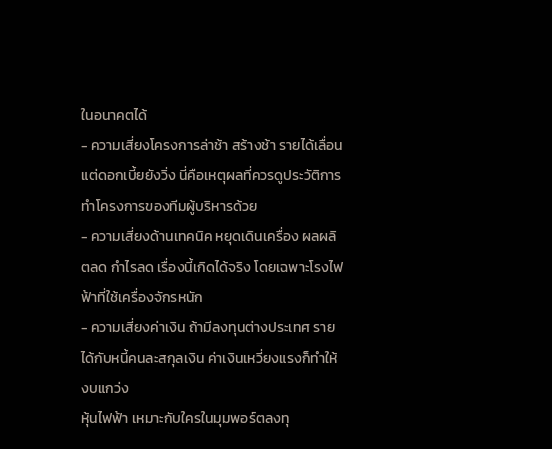ในอนาคตได้
- ความเสี่ยงโครงการล่าช้า สร้างช้า รายได้เลื่อน แต่ดอกเบี้ยยังวิ่ง นี่คือเหตุผลที่ควรดูประวัติการทำโครงการของทีมผู้บริหารด้วย
- ความเสี่ยงด้านเทคนิค หยุดเดินเครื่อง ผลผลิตลด กำไรลด เรื่องนี้เกิดได้จริง โดยเฉพาะโรงไฟฟ้าที่ใช้เครื่องจักรหนัก
- ความเสี่ยงค่าเงิน ถ้ามีลงทุนต่างประเทศ รายได้กับหนี้คนละสกุลเงิน ค่าเงินเหวี่ยงแรงก็ทำให้งบแกว่ง
หุ้นไฟฟ้า เหมาะกับใครในมุมพอร์ตลงทุ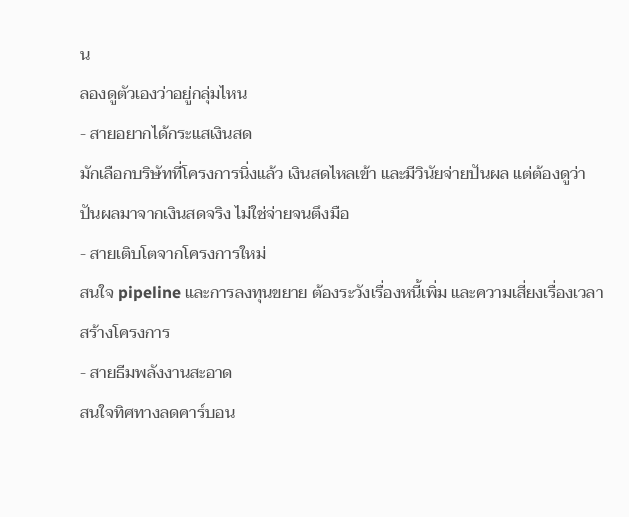น
ลองดูตัวเองว่าอยู่กลุ่มไหน
- สายอยากได้กระแสเงินสด
มักเลือกบริษัทที่โครงการนิ่งแล้ว เงินสดไหลเข้า และมีวินัยจ่ายปันผล แต่ต้องดูว่าปันผลมาจากเงินสดจริง ไม่ใช่จ่ายจนตึงมือ
- สายเติบโตจากโครงการใหม่
สนใจ pipeline และการลงทุนขยาย ต้องระวังเรื่องหนี้เพิ่ม และความเสี่ยงเรื่องเวลาสร้างโครงการ
- สายธีมพลังงานสะอาด
สนใจทิศทางลดคาร์บอน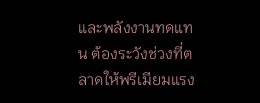และพลังงานทดแทน ต้องระวังช่วงที่ตลาดให้พรีเมียมแรง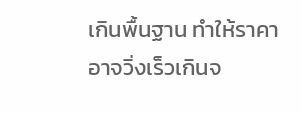เกินพื้นฐาน ทำให้ราคาอาจวิ่งเร็วเกินจ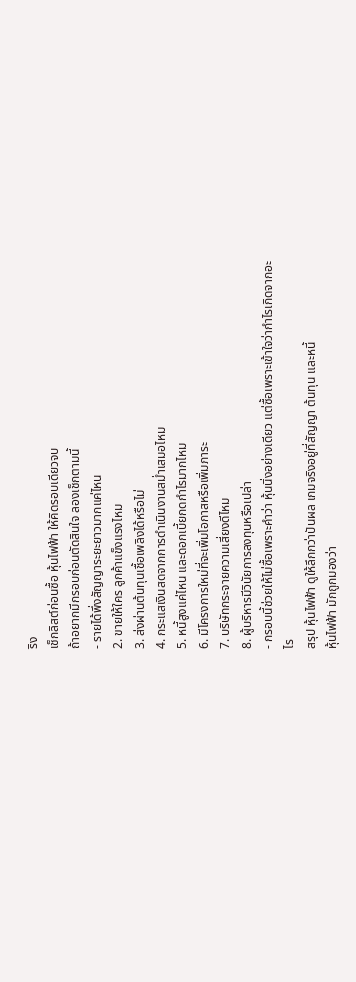ริง
เช็กลิสต์ก่อนซื้อ หุ้นไฟฟ้า ให้คิดรอบเดียวจบ
ถ้าอยากมีกรอบก่อนตัดสินใจ ลองเช็กตามนี้
- รายได้พึ่งสัญญาระยะยาวมากแค่ไหน
2. ขายให้ใคร ลูกค้าแข็งแรงไหม
3. ส่งผ่านต้นทุนเชื้อเพลิงได้หรือไม่
4. กระแสเงินสดจากการดำเนินงานสม่ำเสมอไหม
5. หนี้สูงแค่ไหน และดอกเบี้ยกดกำไรมากไหม
6. มีโครงการใหม่ที่จะเพิ่มโอกาสหรือเพิ่มภาระ
7. บริษัทกระจายความเสี่ยงดีไหม
8. ผู้บริหารมีวินัยการลงทุนหรือเปล่า
- กรอบนี้ช่วยให้ไม่ซื้อเพราะคำว่า หุ้นนิ่งอย่างเดียว แต่ซื้อเพราะเข้าใจว่ากำไรเกิดจากอะไร
สรุป หุ้นไฟฟ้า ดูให้ลึกกว่าปันผล เกมจริงอยู่ที่สัญญา ต้นทุน และหนี้
หุ้นไฟฟ้า มักถูกมองว่า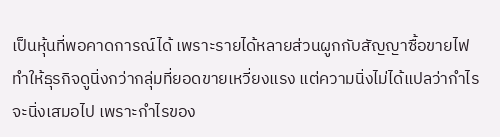เป็นหุ้นที่พอคาดการณ์ได้ เพราะรายได้หลายส่วนผูกกับสัญญาซื้อขายไฟ ทำให้ธุรกิจดูนิ่งกว่ากลุ่มที่ยอดขายเหวี่ยงแรง แต่ความนิ่งไม่ได้แปลว่ากำไรจะนิ่งเสมอไป เพราะกำไรของ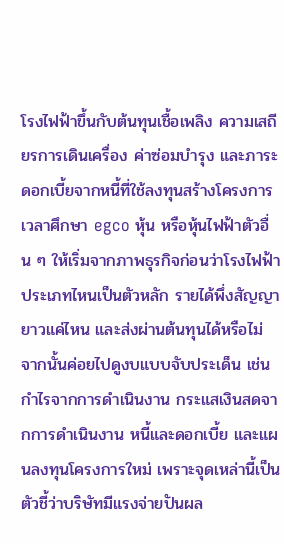โรงไฟฟ้าขึ้นกับต้นทุนเชื้อเพลิง ความเสถียรการเดินเครื่อง ค่าซ่อมบำรุง และภาระดอกเบี้ยจากหนี้ที่ใช้ลงทุนสร้างโครงการ
เวลาศึกษา egco หุ้น หรือหุ้นไฟฟ้าตัวอื่น ๆ ให้เริ่มจากภาพธุรกิจก่อนว่าโรงไฟฟ้าประเภทไหนเป็นตัวหลัก รายได้พึ่งสัญญายาวแค่ไหน และส่งผ่านต้นทุนได้หรือไม่ จากนั้นค่อยไปดูงบแบบจับประเด็น เช่น กำไรจากการดำเนินงาน กระแสเงินสดจากการดำเนินงาน หนี้และดอกเบี้ย และแผนลงทุนโครงการใหม่ เพราะจุดเหล่านี้เป็นตัวชี้ว่าบริษัทมีแรงจ่ายปันผล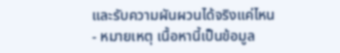และรับความผันผวนได้จริงแค่ไหน
- หมายเหตุ เนื้อหานี้เป็นข้อมูล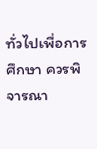ทั่วไปเพื่อการศึกษา ควรพิจารณา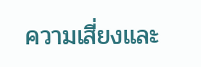ความเสี่ยงและ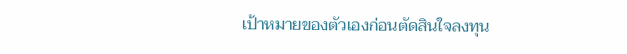เป้าหมายของตัวเองก่อนตัดสินใจลงทุน